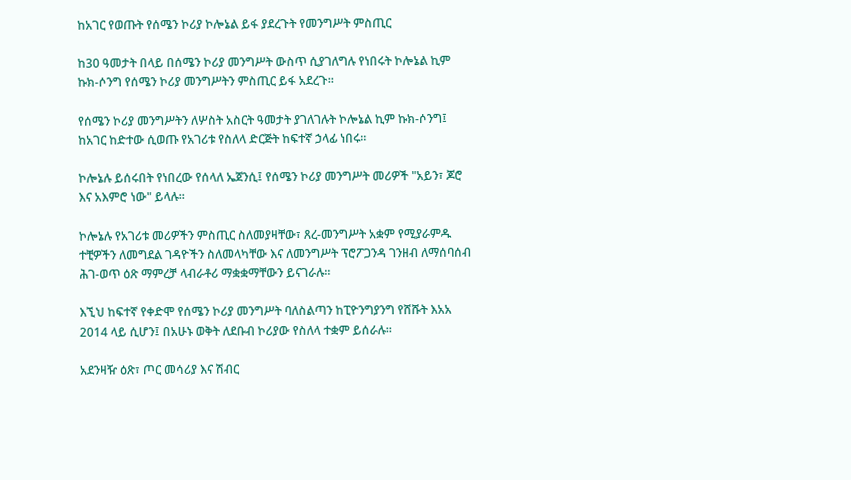ከአገር የወጡት የሰሜን ኮሪያ ኮሎኔል ይፋ ያደረጉት የመንግሥት ምስጢር

ከ30 ዓመታት በላይ በሰሜን ኮሪያ መንግሥት ውስጥ ሲያገለግሉ የነበሩት ኮሎኔል ኪም ኩክ-ሶንግ የሰሜን ኮሪያ መንግሥትን ምስጢር ይፋ አደረጉ።

የሰሜን ኮሪያ መንግሥትን ለሦስት አስርት ዓመታት ያገለገሉት ኮሎኔል ኪም ኩክ-ሶንግ፤ ከአገር ከድተው ሲወጡ የአገሪቱ የስለላ ድርጅት ከፍተኛ ኃላፊ ነበሩ።

ኮሎኔሉ ይሰሩበት የነበረው የሰላለ ኤጀንሲ፤ የሰሜን ኮሪያ መንግሥት መሪዎች "አይን፣ ጆሮ እና አእምሮ ነው" ይላሉ።

ኮሎኔሉ የአገሪቱ መሪዎችን ምስጢር ስለመያዛቸው፣ ጸረ-መንግሥት አቋም የሚያራምዱ ተቺዎችን ለመግደል ገዳዮችን ስለመላካቸው እና ለመንግሥት ፕሮፖጋንዳ ገንዘብ ለማሰባሰብ ሕገ-ወጥ ዕጽ ማምረቻ ላብራቶሪ ማቋቋማቸውን ይናገራሉ።

እኚህ ከፍተኛ የቀድሞ የሰሜን ኮሪያ መንግሥት ባለስልጣን ከፒዮንግያንግ የሸሹት እአአ 2014 ላይ ሲሆን፤ በአሁኑ ወቅት ለደቡብ ኮሪያው የስለላ ተቋም ይሰራሉ።

አደንዛዥ ዕጽ፣ ጦር መሳሪያ እና ሽብር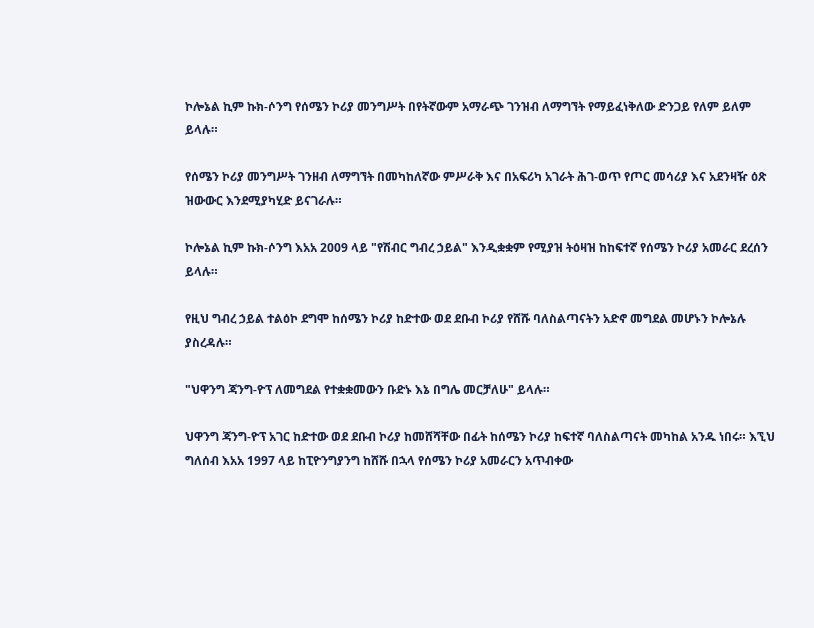ኮሎኔል ኪም ኩክ-ሶንግ የሰሜን ኮሪያ መንግሥት በየትኛውም አማራጭ ገንዝብ ለማግኘት የማይፈነቅለው ድንጋይ የለም ይለም ይላሉ።

የሰሜን ኮሪያ መንግሥት ገንዘብ ለማግኘት በመካከለኛው ምሥራቅ እና በአፍሪካ አገራት ሕገ-ወጥ የጦር መሳሪያ እና አደንዛዥ ዕጽ ዝውውር እንደሚያካሂድ ይናገራሉ።

ኮሎኔል ኪም ኩክ-ሶንግ እአአ 2009 ላይ "የሽብር ግብረ ኃይል" እንዲቋቋም የሚያዝ ትዕዛዝ ከከፍተኛ የሰሜን ኮሪያ አመራር ደረሰን ይላሉ።

የዚህ ግብረ ኃይል ተልዕኮ ደግሞ ከሰሜን ኮሪያ ከድተው ወደ ደቡብ ኮሪያ የሸሹ ባለስልጣናትን አድኖ መግደል መሆኑን ኮሎኔሉ ያስረዳሉ።

"ህዋንግ ጃንግ-ዮፕ ለመግደል የተቋቋመውን ቡድኑ እኔ በግሌ መርቻለሁ" ይላሉ።

ህዋንግ ጃንግ-ዮፕ አገር ከድተው ወደ ደቡብ ኮሪያ ከመሸሻቸው በፊት ከሰሜን ኮሪያ ከፍተኛ ባለስልጣናት መካከል አንዱ ነበሩ። እኚህ ግለሰብ እአአ 1997 ላይ ከፒዮንግያንግ ከሸሹ በኋላ የሰሜን ኮሪያ አመራርን አጥብቀው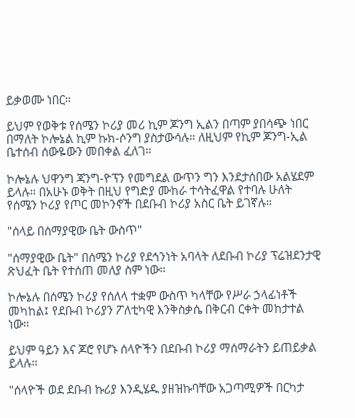ይቃወሙ ነበር።

ይህም የወቅቱ የሰሜን ኮሪያ መሪ ኪም ጆንግ ኢልን በጣም ያበሳጭ ነበር በማለት ኮሎኔል ኪም ኩክ-ሶንግ ያስታውሳሉ። ለዚህም የኪም ጆንግ-ኢል ቤተሰብ ሰውዬውን መበቀል ፈለገ።

ኮሎኔሉ ህዋንግ ጃንግ-ዮፕን የመግደል ውጥን ግን እንደታሰበው አልሄደም ይላሉ። በአሁኑ ወቅት በዚህ የግድያ ሙከራ ተሳትፈዋል የተባሉ ሁለት የሰሜን ኮሪያ የጦር መኮንኖች በደቡብ ኮሪያ አስር ቤት ይገኛሉ።

"ሰላይ በሰማያዊው ቤት ውስጥ"

"ሰማያዊው ቤት" በሰሜን ኮሪያ የደኅንነት አባላት ለደቡብ ኮሪያ ፕሬዝደንታዊ ጽህፈት ቤት የተሰጠ መለያ ስም ነው።

ኮሎኔሉ በሰሜን ኮሪያ የሰለላ ተቋም ውስጥ ካላቸው የሥራ ኃላፊነቶች መካከል፤ የደቡብ ኮሪያን ፖለቲካዊ እንቅስቃሴ በቅርብ ርቀት መከታተል ነው።

ይህም ዓይን እና ጆሮ የሆኑ ሰላዮችን በደቡብ ኮሪያ ማሰማራትን ይጠይቃል ይላሉ።

"ሰላዮች ወደ ደቡብ ኩሪያ እንዲሄዱ ያዘዝኩባቸው አጋጣሚዎች በርካታ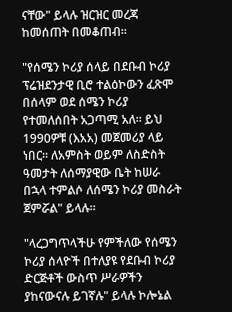ናቸው" ይላሉ ዝርዝር መረጃ ከመሰጠት በመቆጠብ።

"የሰሜን ኮሪያ ሰላይ በደቡብ ኮሪያ ፕሬዝደንታዊ ቢሮ ተልዕኮውን ፈጽሞ በሰላም ወደ ሰሜን ኮሪያ የተመለሰበት አጋጣሚ አለ። ይህ 1990ዎቹ (እአአ) መጀመሪያ ላይ ነበር። ለአምስት ወይም ለስድስት ዓመታት ለሰማያዊው ቤት ከሠራ በኋላ ተምልሶ ለሰሜን ኮሪያ መስራት ጀምሯል" ይላሉ።

"ላረጋግጥላችሁ የምችለው የሰሜን ኮሪያ ሰላዮች በተለያዩ የደቡብ ኮሪያ ድርጅቶች ውስጥ ሥራዎችን ያከናውናሉ ይገኛሉ" ይላሉ ኮሎኔል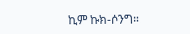ኪም ኩክ-ሶንግ።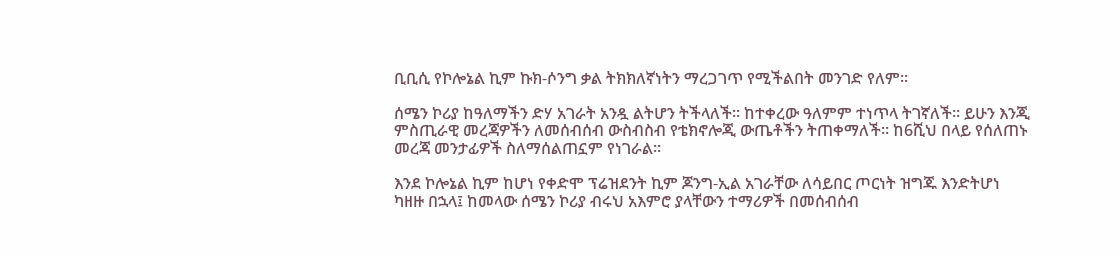ቢቢሲ የኮሎኔል ኪም ኩክ-ሶንግ ቃል ትክክለኛነትን ማረጋገጥ የሚችልበት መንገድ የለም።

ሰሜን ኮሪያ ከዓለማችን ድሃ አገራት አንዷ ልትሆን ትችላለች። ከተቀረው ዓለምም ተነጥላ ትገኛለች። ይሁን እንጂ ምስጢራዊ መረጃዎችን ለመሰብሰብ ውስብስብ የቴክኖሎጂ ውጤቶችን ትጠቀማለች። ከ6ሺህ በላይ የሰለጠኑ መረጃ መንታፊዎች ስለማሰልጠኗም የነገራል።

እንደ ኮሎኔል ኪም ከሆነ የቀድሞ ፕሬዝደንት ኪም ጆንግ-ኢል አገራቸው ለሳይበር ጦርነት ዝግጁ እንድትሆነ ካዘዙ በኋላ፤ ከመላው ሰሜን ኮሪያ ብሩህ አእምሮ ያላቸውን ተማሪዎች በመሰብሰብ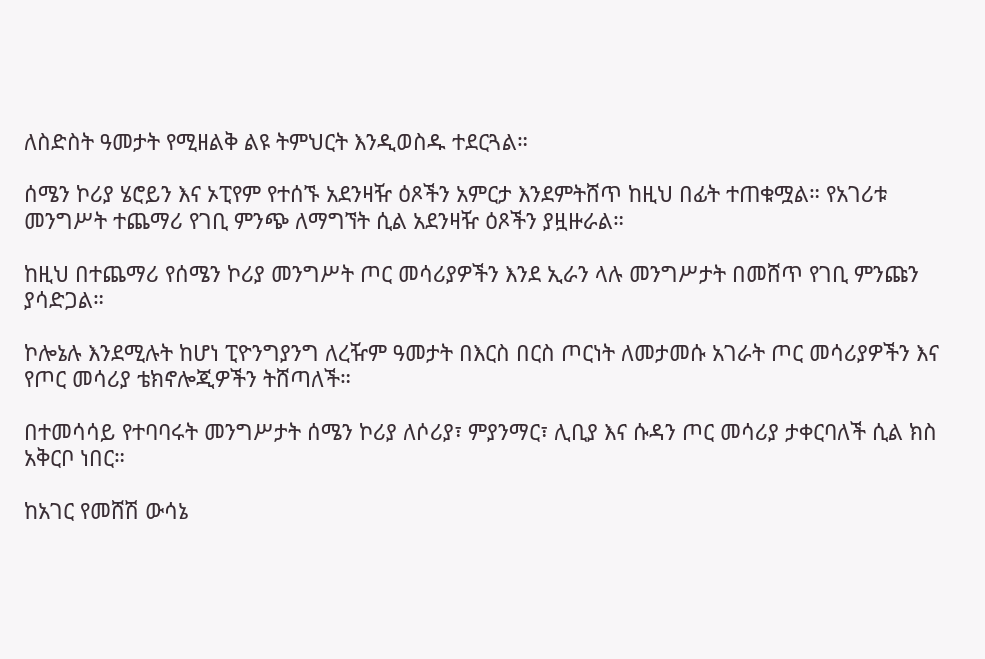ለስድስት ዓመታት የሚዘልቅ ልዩ ትምህርት እንዲወስዱ ተደርጓል።

ሰሜን ኮሪያ ሄሮይን እና ኦፒየም የተሰኙ አደንዛዥ ዕጾችን አምርታ እንደምትሸጥ ከዚህ በፊት ተጠቁሟል። የአገሪቱ መንግሥት ተጨማሪ የገቢ ምንጭ ለማግኘት ሲል አደንዛዥ ዕጾችን ያዟዙራል።

ከዚህ በተጨማሪ የሰሜን ኮሪያ መንግሥት ጦር መሳሪያዎችን እንደ ኢራን ላሉ መንግሥታት በመሸጥ የገቢ ምንጩን ያሳድጋል።

ኮሎኔሉ እንደሚሉት ከሆነ ፒዮንግያንግ ለረዥም ዓመታት በእርስ በርስ ጦርነት ለመታመሱ አገራት ጦር መሳሪያዎችን እና የጦር መሳሪያ ቴክኖሎጂዎችን ትሸጣለች።

በተመሳሳይ የተባባሩት መንግሥታት ሰሜን ኮሪያ ለሶሪያ፣ ምያንማር፣ ሊቢያ እና ሱዳን ጦር መሳሪያ ታቀርባለች ሲል ክስ አቅርቦ ነበር።

ከአገር የመሸሽ ውሳኔ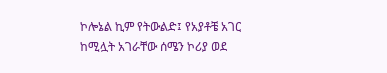ኮሎኔል ኪም የትውልድ፤ የአያቶቼ አገር ከሚሏት አገራቸው ሰሜን ኮሪያ ወደ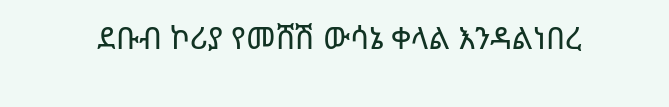ደቡብ ኮሪያ የመሸሽ ውሳኔ ቀላል እንዳልነበረ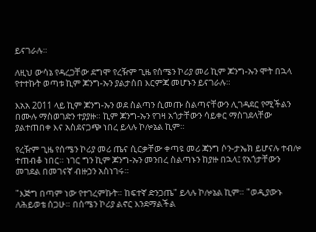ይናገራሉ።

ለዚህ ውሳኔ የዳረጋቸው ደግሞ የረዥም ጊዜ የሰሜን ኮሪያ መሪ ኪም ጆንግ-ኡን ሞት በኋላ የተተኩት ወጣቱ ኪም ጆንግ-ኡን ያልታሰበ እርምጃ መሆኑን ይናገራሉ።

እአአ 2011 ላይ ኪም ጆንግ-ኡን ወደ ስልጣን ሲመጡ ስልጣናቸውን ሊገዳደር የሚችልን በሙሉ ማስወገድን ተያያዙ። ኪም ጆንግ-ኡን የገዛ አጎታቸውን ሳይቀር ማስገደላቸው ያልተጠበቀ እና አስደናጋጭ ነበረ ይላሉ ኮሎኔል ኪም።

የረዥም ጊዜ የሰሜን ኮሪያ መሪ ጤና ሲርቃቸው ቀጣዩ መሪ ጃንግ ሶን-ታኤክ ይሆናሉ ተብሎ ተጠብቆ ነበር። ነገር ግን ኪም ጆንግ-ኡን መንበረ ስልጣኑን ከያዙ በኋላ፤ የአጎታቸውን መገደል በመገናኛ ብዙኃን አስነገሩ።

"እጅግ በጣም ነው የተገረምኩት። ከፍተኛ ድንጋጤ" ይላሉ ኮሎኔል ኪም። "ወዲያውኑ ለሕይወቴ ሰጋሁ። በሰሜን ኮሪያ ልኖር እንደማልችል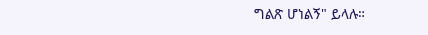ግልጽ ሆነልኝ" ይላሉ።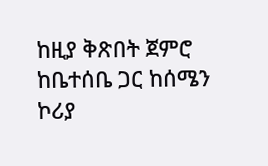ከዚያ ቅጽበት ጀምሮ ከቤተሰቤ ጋር ከሰሜን ኮሪያ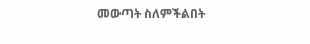መውጣት ስለምችልበት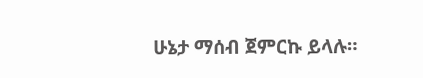ሁኔታ ማሰብ ጀምርኩ ይላሉ።